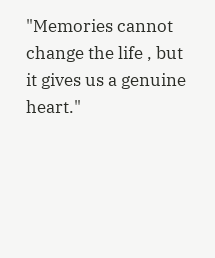"Memories cannot change the life , but it gives us a genuine heart."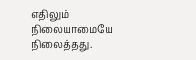எதிலும் நிலையாமையே நிலைத்தது.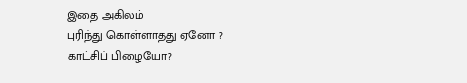இதை அகிலம்
புரிந்து கொள்ளாதது ஏனோ ?
காட்சிப் பிழையோ?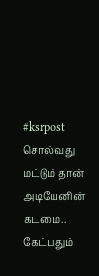#ksrpost
சொல்வது மட்டும் தான் அடியேனின் கடமை.. கேட்பதும்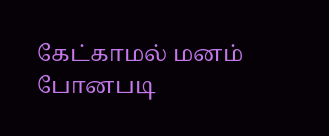கேட்காமல் மனம் போனபடி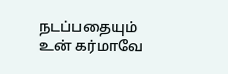நடப்பதையும் உன் கர்மாவே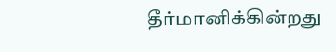தீர்மானிக்கின்றது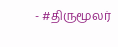- #திருமூலர்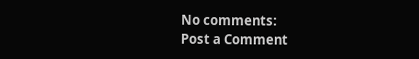No comments:
Post a Comment